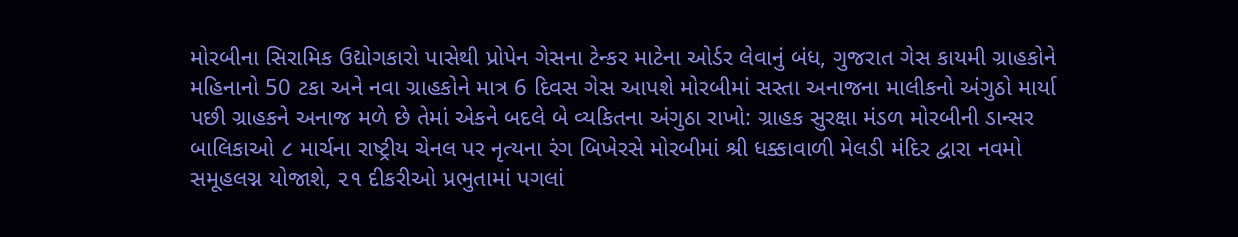મોરબીના સિરામિક ઉદ્યોગકારો પાસેથી પ્રોપેન ગેસના ટેન્કર માટેના ઓર્ડર લેવાનું બંધ, ગુજરાત ગેસ કાયમી ગ્રાહકોને મહિનાનો 50 ટકા અને નવા ગ્રાહકોને માત્ર 6 દિવસ ગેસ આપશે મોરબીમાં સસ્તા અનાજના માલીકનો અંગુઠો માર્યા પછી ગ્રાહકને અનાજ મળે છે તેમાં એકને બદલે બે વ્યકિતના અંગુઠા રાખો: ગ્રાહક સુરક્ષા મંડળ મોરબીની ડાન્સર બાલિકાઓ ૮ માર્ચના રાષ્ટ્રીય ચેનલ પર નૃત્યના રંગ બિખેરસે મોરબીમાં શ્રી ધક્કાવાળી મેલડી મંદિર દ્વારા નવમો સમૂહલગ્ન યોજાશે, ૨૧ દીકરીઓ પ્રભુતામાં પગલાં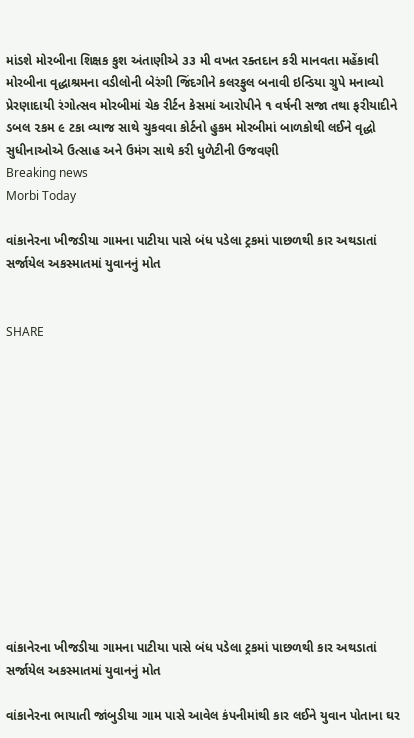માંડશે મોરબીના શિક્ષક કુશ અંતાણીએ ૩૩ મી વખત રક્તદાન કરી માનવતા મહેંકાવી મોરબીના વૃદ્ધાશ્રમના વડીલોની બેરંગી જિંદગીને કલરફુલ બનાવી ઇન્ડિયા ગ્રુપે મનાવ્યો પ્રેરણાદાયી રંગોત્સવ મોરબીમાં ચેક રીર્ટન કેસમાં આરોપીને ૧ વર્ષની સજા તથા ફરીયાદીને ડબલ ૨કમ ૯ ટકા વ્યાજ સાથે ચુકવવા કોર્ટનો હુકમ મોરબીમાં બાળકોથી લઈને વૃદ્ધો સુધીનાઓએ ઉત્સાહ અને ઉમંગ સાથે કરી ધુળેટીની ઉજવણી
Breaking news
Morbi Today

વાંકાનેરના ખીજડીયા ગામના પાટીયા પાસે બંધ પડેલા ટ્રકમાં પાછળથી કાર અથડાતાં સર્જાયેલ અકસ્માતમાં યુવાનનું મોત


SHARE













વાંકાનેરના ખીજડીયા ગામના પાટીયા પાસે બંધ પડેલા ટ્રકમાં પાછળથી કાર અથડાતાં સર્જાયેલ અકસ્માતમાં યુવાનનું મોત

વાંકાનેરના ભાયાતી જાંબુડીયા ગામ પાસે આવેલ કંપનીમાંથી કાર લઈને યુવાન પોતાના ઘર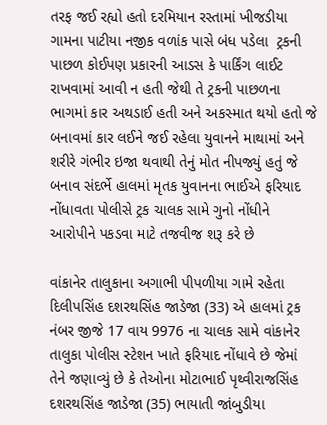તરફ જઈ રહ્યો હતો દરમિયાન રસ્તામાં ખીજડીયા ગામના પાટીયા નજીક વળાંક પાસે બંધ પડેલા  ટ્રકની પાછળ કોઈપણ પ્રકારની આડસ કે પાર્કિંગ લાઈટ રાખવામાં આવી ન હતી જેથી તે ટ્રકની પાછળના ભાગમાં કાર અથડાઈ હતી અને અકસ્માત થયો હતો જે બનાવમાં કાર લઈને જઈ રહેલા યુવાનને માથામાં અને શરીરે ગંભીર ઇજા થવાથી તેનું મોત નીપજ્યું હતું જે બનાવ સંદર્ભે હાલમાં મૃતક યુવાનના ભાઈએ ફરિયાદ નોંધાવતા પોલીસે ટ્રક ચાલક સામે ગુનો નોંધીને આરોપીને પકડવા માટે તજવીજ શરૂ કરે છે

વાંકાનેર તાલુકાના અગાભી પીપળીયા ગામે રહેતા દિલીપસિંહ દશરથસિંહ જાડેજા (33) એ હાલમાં ટ્રક નંબર જીજે 17 વાય 9976 ના ચાલક સામે વાંકાનેર તાલુકા પોલીસ સ્ટેશન ખાતે ફરિયાદ નોંધાવે છે જેમાં તેને જણાવ્યું છે કે તેઓના મોટાભાઈ પૃથ્વીરાજસિંહ દશરથસિંહ જાડેજા (35) ભાયાતી જાંબુડીયા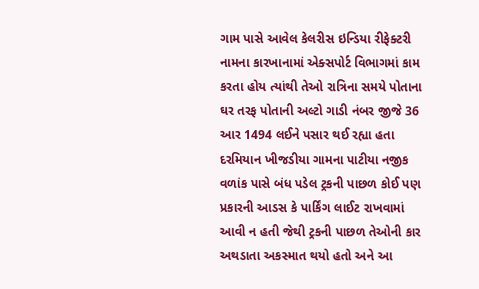ગામ પાસે આવેલ કેલરીસ ઇન્ડિયા રીફેક્ટરી નામના કારખાનામાં એક્સપોર્ટ વિભાગમાં કામ કરતા હોય ત્યાંથી તેઓ રાત્રિના સમયે પોતાના ઘર તરફ પોતાની અલ્ટો ગાડી નંબર જીજે 36 આર 1494 લઈને પસાર થઈ રહ્યા હતા દરમિયાન ખીજડીયા ગામના પાટીયા નજીક વળાંક પાસે બંધ પડેલ ટ્રકની પાછળ કોઈ પણ પ્રકારની આડસ કે પાર્કિંગ લાઈટ રાખવામાં આવી ન હતી જેથી ટ્રકની પાછળ તેઓની કાર અથડાતા અકસ્માત થયો હતો અને આ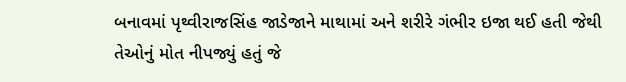બનાવમાં પૃથ્વીરાજસિંહ જાડેજાને માથામાં અને શરીરે ગંભીર ઇજા થઈ હતી જેથી તેઓનું મોત નીપજ્યું હતું જે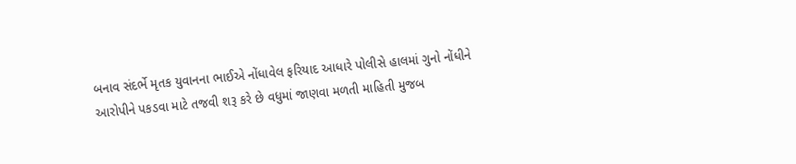બનાવ સંદર્ભે મૃતક યુવાનના ભાઈએ નોંધાવેલ ફરિયાદ આધારે પોલીસે હાલમાં ગુનો નોંધીને આરોપીને પકડવા માટે તજવી શરૂ કરે છે વધુમાં જાણવા મળતી માહિતી મુજબ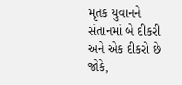મૃતક યુવાનને સંતાનમાં બે દીકરી અને એક દીકરો છે જોકે,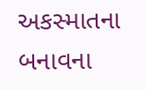અકસ્માતના બનાવના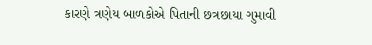કારણે ત્રણેય બાળકોએ પિતાની છત્રછાયા ગુમાવી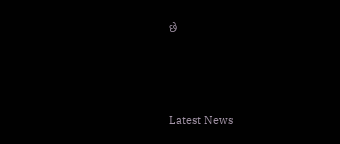છે






Latest News